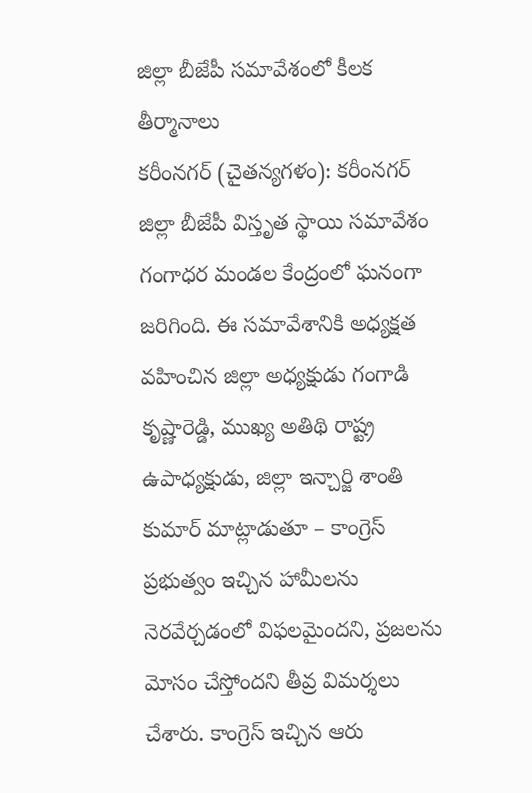జిల్లా బీజేపీ సమావేశంలో కీలక తీర్మానాలు
కరీంనగర్ (చైతన్యగళం): కరీంనగర్ జిల్లా బీజేపీ విస్తృత స్థాయి సమావేశం గంగాధర మండల కేంద్రంలో ఘనంగా జరిగింది. ఈ సమావేశానికి అధ్యక్షత వహించిన జిల్లా అధ్యక్షుడు గంగాడి కృష్ణారెడ్డి, ముఖ్య అతిథి రాష్ట్ర ఉపాధ్యక్షుడు, జిల్లా ఇన్చార్జి శాంతి కుమార్ మాట్లాడుతూ – కాంగ్రెస్ ప్రభుత్వం ఇచ్చిన హామీలను నెరవేర్చడంలో విఫలమైందని, ప్రజలను మోసం చేస్తోందని తీవ్ర విమర్శలు చేశారు. కాంగ్రెస్ ఇచ్చిన ఆరు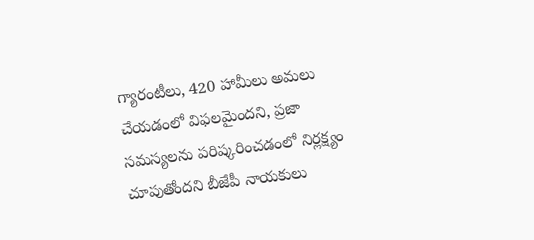గ్యారంటీలు, 420 హామీలు అమలు చేయడంలో విఫలమైందని, ప్రజా సమస్యలను పరిష్కరించడంలో నిర్లక్ష్యం చూపుతోందని బీజేపీ నాయకులు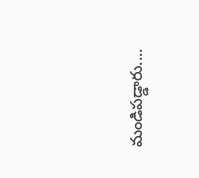మండిపడ్డారు....